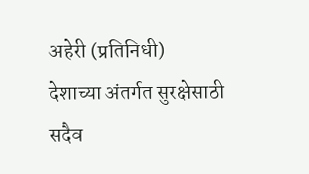अहेरी (प्रतिनिधी)
देशाच्या अंतर्गत सुरक्षेसाठी सदैव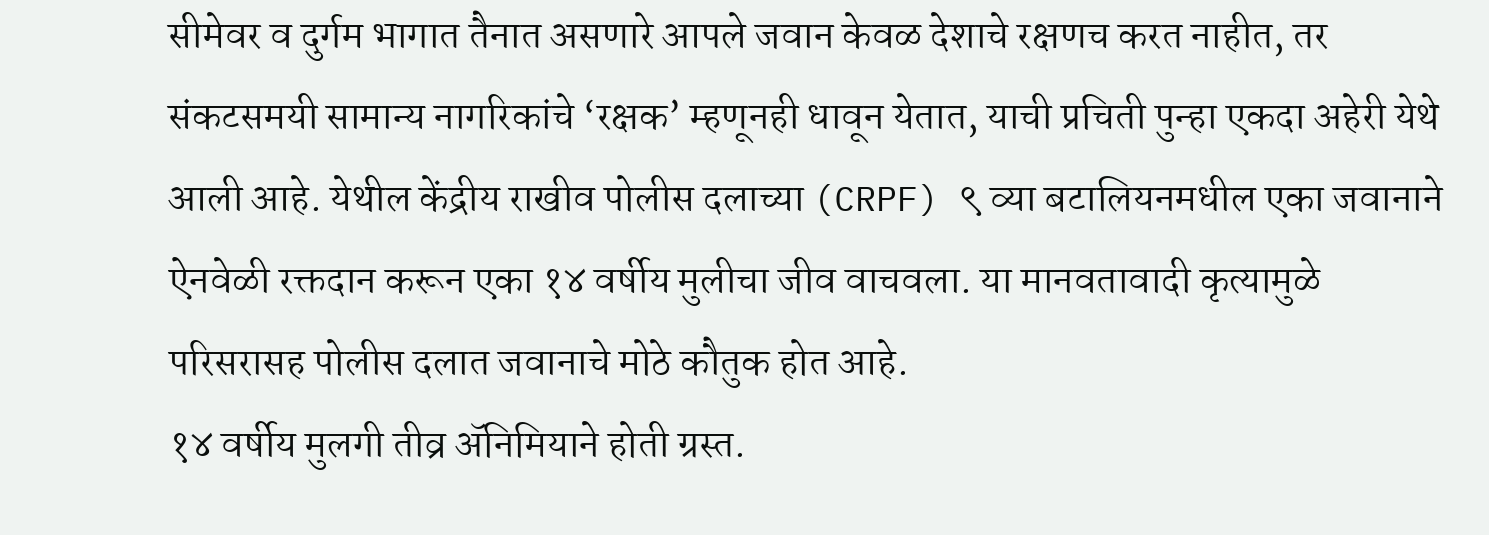सीमेवर व दुर्गम भागात तैनात असणारे आपले जवान केवळ देशाचे रक्षणच करत नाहीत, तर संकटसमयी सामान्य नागरिकांचे ‘रक्षक’ म्हणूनही धावून येतात, याची प्रचिती पुन्हा एकदा अहेरी येथे आली आहे. येथील केंद्रीय राखीव पोलीस दलाच्या (CRPF) ९ व्या बटालियनमधील एका जवानाने ऐनवेळी रक्तदान करून एका १४ वर्षीय मुलीचा जीव वाचवला. या मानवतावादी कृत्यामुळे परिसरासह पोलीस दलात जवानाचे मोठे कौतुक होत आहे.
१४ वर्षीय मुलगी तीव्र ॲनिमियाने होती ग्रस्त.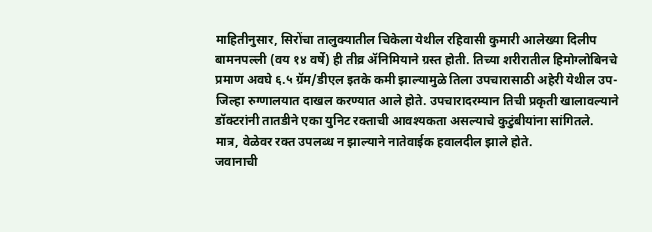माहितीनुसार, सिरोंचा तालुक्यातील चिकेला येथील रहिवासी कुमारी आलेख्या दिलीप बामनपल्ली (वय १४ वर्षे) ही तीव्र ॲनिमियाने ग्रस्त होती. तिच्या शरीरातील हिमोग्लोबिनचे प्रमाण अवघे ६.५ ग्रॅम/डीएल इतके कमी झाल्यामुळे तिला उपचारासाठी अहेरी येथील उप-जिल्हा रुग्णालयात दाखल करण्यात आले होते. उपचारादरम्यान तिची प्रकृती खालावल्याने डॉक्टरांनी तातडीने एका युनिट रक्ताची आवश्यकता असल्याचे कुटुंबीयांना सांगितले. मात्र, वेळेवर रक्त उपलब्ध न झाल्याने नातेवाईक हवालदील झाले होते.
जवानाची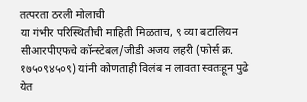तत्परता ठरली मोलाची
या गंभीर परिस्थितीची माहिती मिळताच, ९ व्या बटालियन सीआरपीएफचे कॉन्स्टेबल/जीडी अजय लहरी (फोर्स क्र. १७५०९४५०९) यांनी कोणताही विलंब न लावता स्वतःहून पुढे येत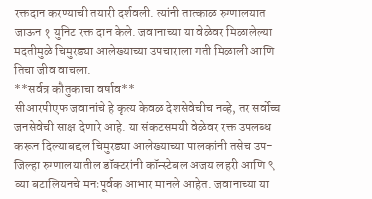रक्तदान करण्याची तयारी दर्शवली. त्यांनी तात्काळ रुग्णालयात जाऊन १ युनिट रक्त दान केले. जवानाच्या या वेळेवर मिळालेल्या मदतीमुळे चिमुरड्या आलेख्याच्या उपचाराला गती मिळाली आणि तिचा जीव वाचला.
**सर्वत्र कौतुकाचा वर्षाव**
सीआरपीएफ जवानांचे हे कृत्य केवळ देशसेवेचीच नव्हे, तर सर्वोच्च जनसेवेची साक्ष देणारे आहे. या संकटसमयी वेळेवर रक्त उपलब्ध करून दिल्याबद्दल चिमुरड्या आलेख्याच्या पालकांनी तसेच उप-जिल्हा रुग्णालयातील डॉक्टरांनी कॉन्स्टेबल अजय लहरी आणि ९ व्या बटालियनचे मनःपूर्वक आभार मानले आहेत. जवानाच्या या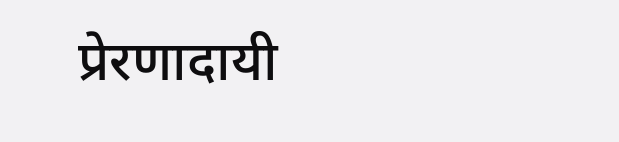प्रेरणादायी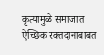कृत्यामुळे समाजात ऐच्छिक रक्तदानाबाबत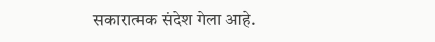सकारात्मक संदेश गेला आहे.